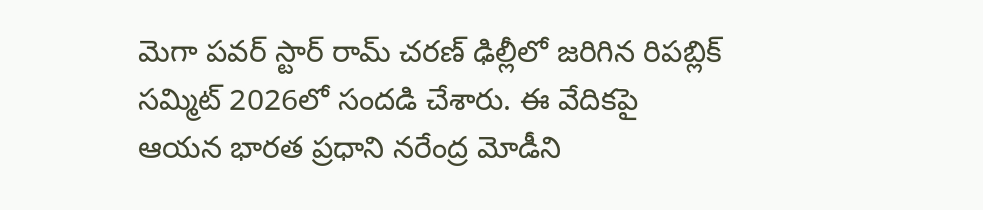మెగా పవర్ స్టార్ రామ్ చరణ్ ఢిల్లీలో జరిగిన రిపబ్లిక్ సమ్మిట్ 2026లో సందడి చేశారు. ఈ వేదికపై ఆయన భారత ప్రధాని నరేంద్ర మోడీని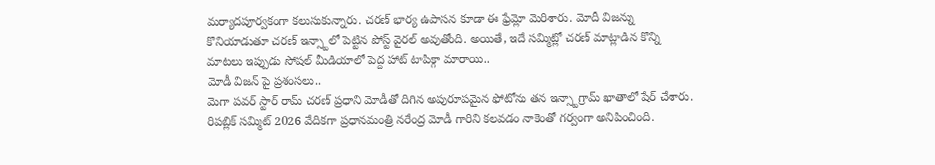మర్యాదపూర్వకంగా కలుసుకున్నారు. చరణ్ భార్య ఉపాసన కూడా ఈ ఫ్రేమ్లో మెరిశారు. మోదీ విజన్ను కొనియాడుతూ చరణ్ ఇన్స్టాలో పెట్టిన పోస్ట్ వైరల్ అవుతోంది. అయితే, ఇదే సమ్మిట్లో చరణ్ మాట్లాడిన కొన్ని మాటలు ఇప్పుడు సోషల్ మీడియాలో పెద్ద హాట్ టాపిక్గా మారాయి..
మోడీ విజన్ పై ప్రశంసలు..
మెగా పవర్ స్టార్ రామ్ చరణ్ ప్రధాని మోడీతో దిగిన అపురూపమైన ఫోటోను తన ఇన్స్టాగ్రామ్ ఖాతాలో షేర్ చేశారు. రిపబ్లిక్ సమ్మిట్ 2026 వేదికగా ప్రధానమంత్రి నరేంద్ర మోడీ గారిని కలవడం నాకెంతో గర్వంగా అనిపించింది.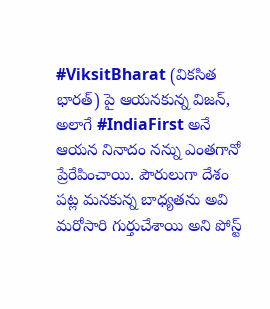#ViksitBharat (వికసిత భారత్) పై ఆయనకున్న విజన్, అలాగే #IndiaFirst అనే ఆయన నినాదం నన్ను ఎంతగానో ప్రేరేపించాయి. పౌరులుగా దేశం పట్ల మనకున్న బాధ్యతను అవి మరోసారి గుర్తుచేశాయి అని పోస్ట్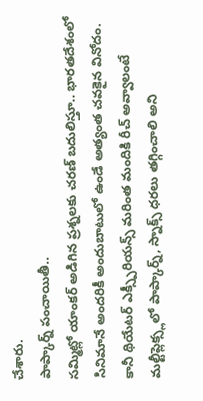చేశారు.
పాప్కార్న్ పంచాయితీ..
సమ్మిట్లో యాంకర్ అడిగిన ప్రశ్నలకు చరణ్ బదులిస్తూ.. భారతదేశంలో సినిమానే అందరికీ అందుబాటులో ఉండే అత్యంత చవకైన వినోదం. కానీ థియేటర్ ఎక్స్పీరియన్స్ మరింత మందికి రీచ్ అవ్వాలంటే మల్టీప్లెక్స్లలో పాప్కార్న్, స్నాక్స్ ధరలు తగ్గించాలి అని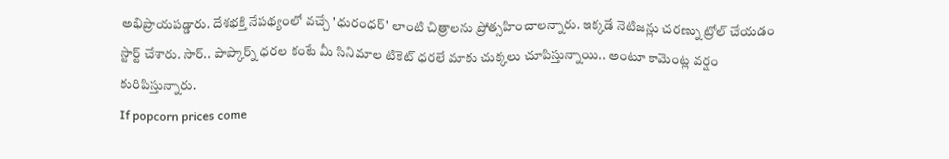అభిప్రాయపడ్డారు. దేశభక్తి నేపథ్యంలో వచ్చే 'ధురంధర్' లాంటి చిత్రాలను ప్రోత్సహించాలన్నారు. ఇక్కడే నెటిజన్లు చరణ్ను ట్రోల్ చేయడం స్టార్ట్ చేశారు. సార్.. పాప్కార్న్ ధరల కంటే మీ సినిమాల టికెట్ ధరలే మాకు చుక్కలు చూపిస్తున్నాయి.. అంటూ కామెంట్ల వర్షం కురిపిస్తున్నారు.
If popcorn prices come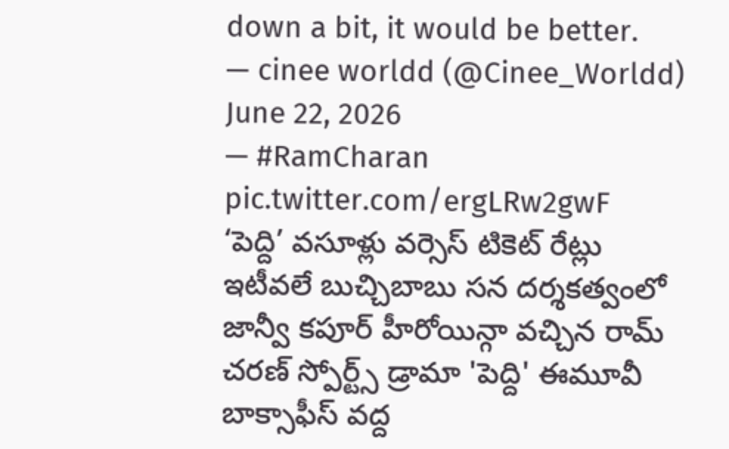down a bit, it would be better.
— cinee worldd (@Cinee_Worldd) June 22, 2026
— #RamCharan pic.twitter.com/ergLRw2gwF
‘పెద్ది’ వసూళ్లు వర్సెస్ టికెట్ రేట్లు
ఇటీవలే బుచ్చిబాబు సన దర్శకత్వంలో జాన్వీ కపూర్ హీరోయిన్గా వచ్చిన రామ్ చరణ్ స్పోర్ట్స్ డ్రామా 'పెద్ది' ఈమూవీ బాక్సాఫీస్ వద్ద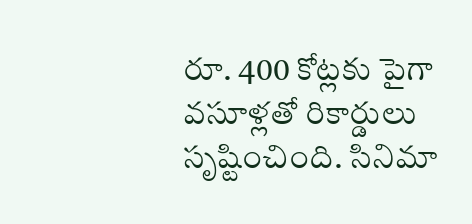రూ. 400 కోట్లకు పైగా వసూళ్లతో రికార్డులు సృష్టించింది. సినిమా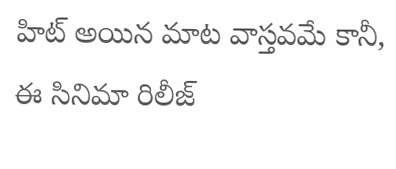హిట్ అయిన మాట వాస్తవమే కానీ, ఈ సినిమా రిలీజ్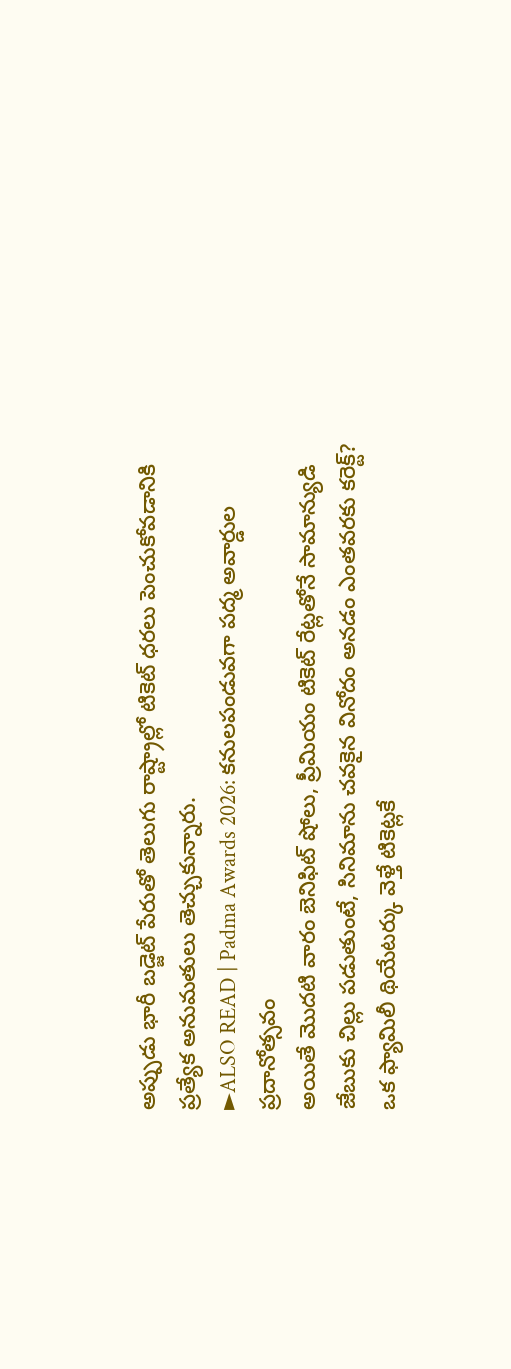అప్పుడు భారీ బడ్జెట్ పేరుతో తెలుగు రాష్ట్రాల్లో టికెట్ ధరలు పెంచుకోవడానికి ప్రత్యేక అనుమతులు తెచ్చుకున్నారు.
►ALSO READ | Padma Awards 2026: కనులపండువగా పద్మ అవార్డుల ప్రదానోత్సవం
అయితే మొదటి వారం బెనిఫిట్ షోలు, ప్రీమియం టికెట్ రేట్లతోనే సామాన్యుడి జేబుకు చిల్లు పడుతుంటే, సినిమాను చవకైన వినోదం అనడం ఎంతవరకు కరెక్ట్? ఒక ఫ్యామిలీ థియేటర్కు వెళ్తే టికెట్లకే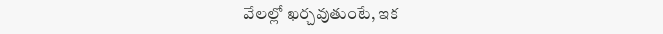వేలల్లో ఖర్చవుతుంటే, ఇక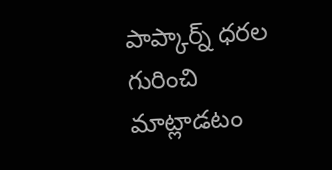పాప్కార్న్ ధరల గురించి మాట్లాడటం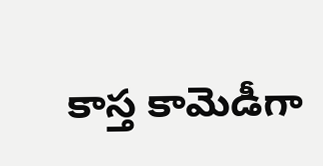కాస్త కామెడీగా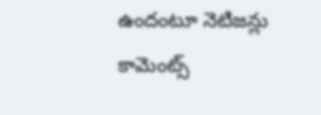ఉందంటూ నెటిజన్లు కామెంట్స్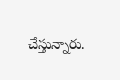చేస్తున్నారు.